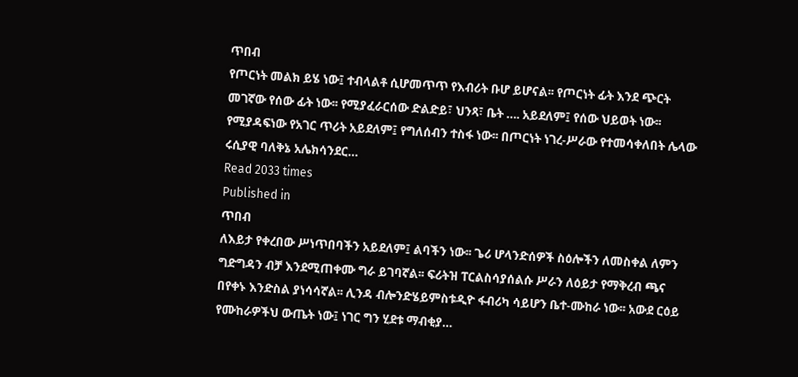ጥበብ
የጦርነት መልክ ይሄ ነው፤ ተብላልቶ ሲሆመጥጥ የእብሪት ቡሆ ይሆናል፡፡ የጦርነት ፊት እንደ ጭርት መገኛው የሰው ፊት ነው፡፡ የሚያፈራርሰው ድልድይ፣ ህንጻ፣ ቤት …. አይደለም፤ የሰው ህይወት ነው፡፡ የሚያዳፍነው የአገር ጥሪት አይደለም፤ የግለሰብን ተስፋ ነው፡፡ በጦርነት ነገረ-ሥራው የተመሳቀለበት ሌላው ሩሲያዊ ባለቅኔ አሌክሳንደር…
Read 2033 times
Published in
ጥበብ
ለእይታ የቀረበው ሥነጥበባችን አይደለም፤ ልባችን ነው፡፡ ጌሪ ሆላንድሰዎች ስዕሎችን ለመስቀል ለምን ግድግዳን ብቻ እንደሚጠቀሙ ግራ ይገባኛል፡፡ ፍሪትዝ ፐርልስሳያሰልሱ ሥራን ለዕይታ የማቅረብ ጫና በየቀኑ እንድስል ያነሳሳኛል፡፡ ሊንዳ ብሎንድሄይምስቱዲዮ ፋብሪካ ሳይሆን ቤተ-ሙከራ ነው፡፡ አውደ ርዕይ የሙከራዎችህ ውጤት ነው፤ ነገር ግን ሂደቱ ማብቂያ…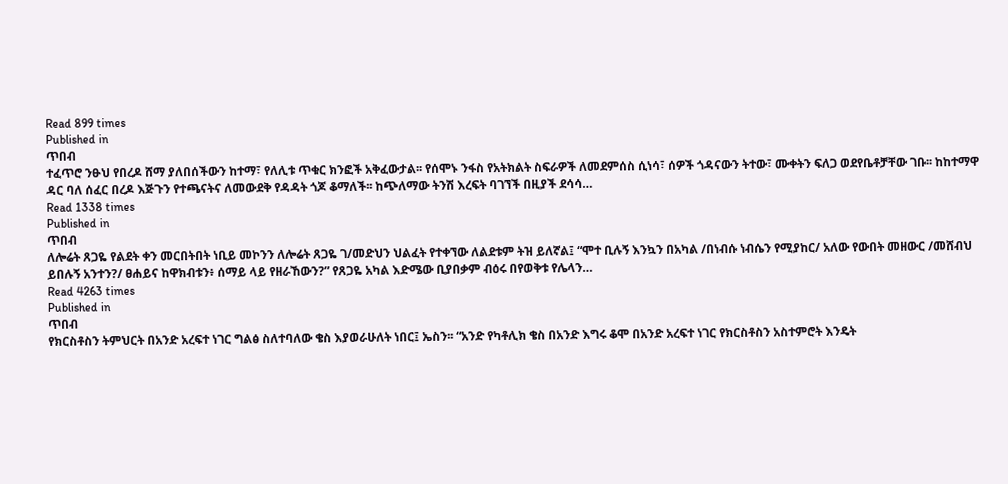Read 899 times
Published in
ጥበብ
ተፈጥሮ ንፁህ የበረዶ ሸማ ያለበሰችውን ከተማ፣ የለሊቱ ጥቁር ክንፎች አቅፈውታል፡፡ የሰሞኑ ንፋስ የአትክልት ስፍራዎች ለመደምሰስ ሲነሳ፣ ሰዎች ጎዳናውን ትተው፣ ሙቀትን ፍለጋ ወደየቤቶቻቸው ገቡ፡፡ ከከተማዋ ዳር ባለ ሰፈር በረዶ እጅጉን የተጫናትና ለመውደቅ የዳዳት ጎጆ ቆማለች፡፡ ከጭለማው ትንሽ እረፍት ባገኘች በዚያች ደሳሳ…
Read 1338 times
Published in
ጥበብ
ለሎሬት ጸጋዬ የልደት ቀን መርበትበት ነቢይ መኮንን ለሎሬት ጸጋዬ ገ/መድህን ህልፈት የተቀኘው ለልደቱም ትዝ ይለኛል፤ “ሞተ ቢሉኝ እንኳን በአካል /በነብሱ ነብሴን የሚያከር/ አለው የውበት መዘውር /መሸብህ ይበሉኝ አንተን?/ ፀሐይና ከዋክብቱን፥ ሰማይ ላይ የዘራኸውን?” የጸጋዬ አካል እድሜው ቢያበቃም ብዕሩ በየወቅቱ የሌላን…
Read 4263 times
Published in
ጥበብ
የክርስቶስን ትምህርት በአንድ አረፍተ ነገር ግልፅ ስለተባለው ቄስ እያወራሁለት ነበር፤ ኤስን፡፡ “አንድ የካቶሊክ ቄስ በአንድ እግሩ ቆሞ በአንድ አረፍተ ነገር የክርስቶስን አስተምሮት እንዴት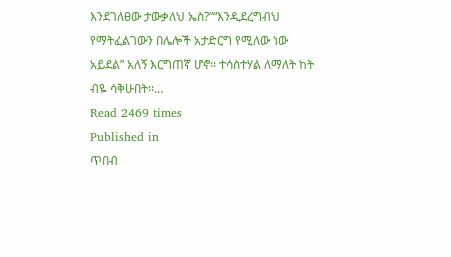እንደገለፀው ታውቃለህ ኤስ?”“እንዲደረግብህ የማትፈልገውን በሌሎች አታድርግ የሚለው ነው አይደል” አለኝ እርግጠኛ ሆኖ፡፡ ተሳስተሃል ለማለት ከት ብዬ ሳቅሁበት፡፡…
Read 2469 times
Published in
ጥበብ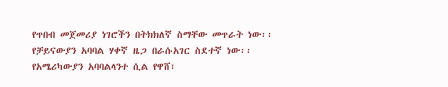የጥበብ መጀመሪያ ነገሮችን በትክክለኛ ስማቸው መጥራት ነው፡፡ የቻይናውያን አባባል ሃቀኛ ዜጋ በራሱአገር ስደተኛ ነው፡፡ የአሜሪካውያን አባባልላንተ ሲል የዋሸ፣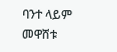ባንተ ላይም መዋሸቱ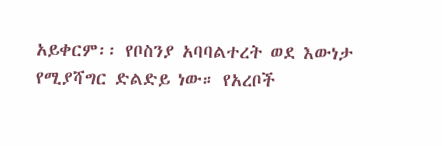አይቀርም፡፡ የቦስንያ አባባልተረት ወደ እውነታ የሚያሻግር ድልድይ ነው። የአረቦች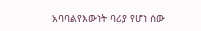አባባልየእውነት ባሪያ የሆነ ሰው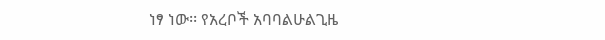ነፃ ነው፡፡ የአረቦች አባባልሁልጊዜ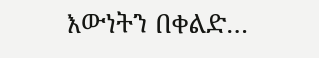እውነትን በቀልድ…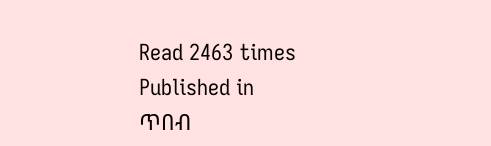Read 2463 times
Published in
ጥበብ